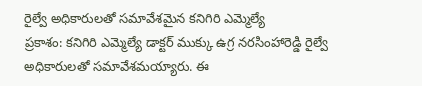రైల్వే అధికారులతో సమావేశమైన కనిగిరి ఎమ్మెల్యే
ప్రకాశం: కనిగిరి ఎమ్మెల్యే డాక్టర్ ముక్కు ఉగ్ర నరసింహారెడ్డి రైల్వే అధికారులతో సమావేశమయ్యారు. ఈ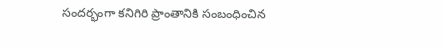సందర్భంగా కనిగిరి ప్రాంతానికి సంబంధించిన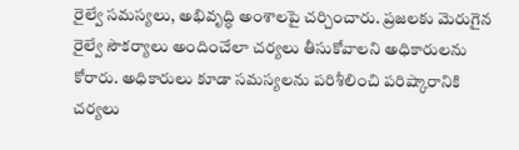రైల్వే సమస్యలు, అభివృద్ధి అంశాలపై చర్చించారు. ప్రజలకు మెరుగైన రైల్వే సౌకర్యాలు అందించేలా చర్యలు తీసుకోవాలని అధికారులను కోరారు. అధికారులు కూడా సమస్యలను పరిశీలించి పరిష్కారానికి చర్యలు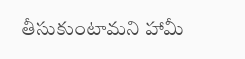తీసుకుంటామని హామీ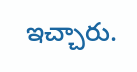ఇచ్చారు.